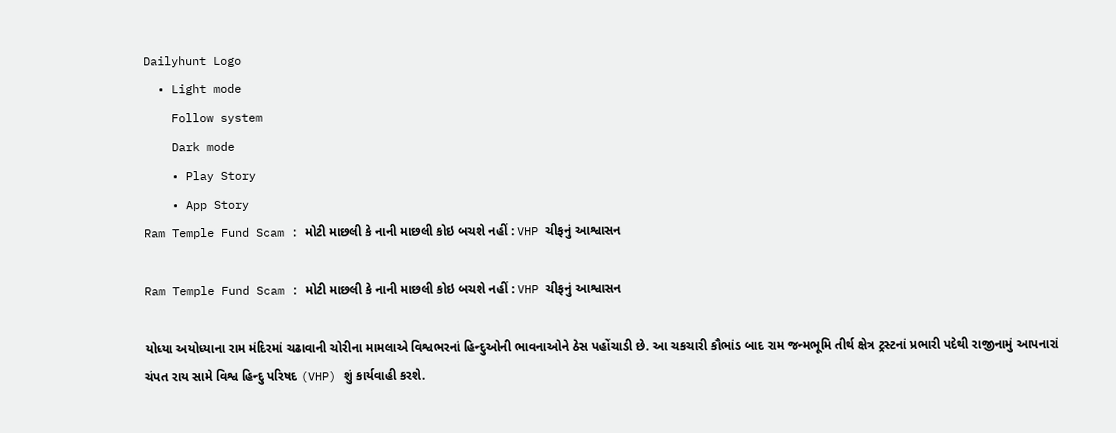Dailyhunt Logo
  • Light mode
    Follow system
    Dark mode
    • Play Story
    • App Story
Ram Temple Fund Scam : મોટી માછલી કે નાની માછલી કોઇ બચશે નહીં : VHP ચીફનું આશ્વાસન

Ram Temple Fund Scam : મોટી માછલી કે નાની માછલી કોઇ બચશે નહીં : VHP ચીફનું આશ્વાસન

યોધ્યા અયોધ્યાના રામ મંદિરમાં ચઢાવાની ચોરીના મામલાએ વિશ્વભરનાં હિન્દુઓની ભાવનાઓને ઠેસ પહોંચાડી છે. આ ચકચારી કૌભાંડ બાદ રામ જન્મભૂમિ તીર્થ ક્ષેત્ર ટ્રસ્ટનાં પ્રભારી પદેથી રાજીનામું આપનારાં ચંપત રાય સામે વિશ્વ હિન્દુ પરિષદ (VHP) શું કાર્યવાહી કરશે.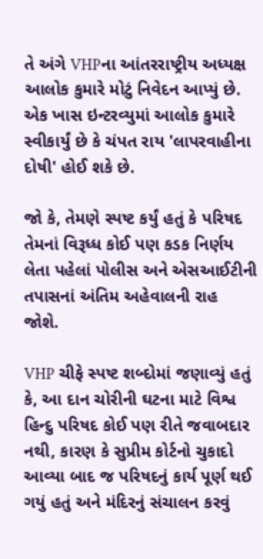તે અંગે VHPના આંતરરાષ્ટ્રીય અધ્યક્ષ આલોક કુમારે મોટું નિવેદન આપ્યું છે. એક ખાસ ઇન્ટરવ્યુમાં આલોક કુમારે સ્વીકાર્યું છે કે ચંપત રાય 'લાપરવાહીના દોષી' હોઈ શકે છે.

જો કે, તેમણે સ્પષ્ટ કર્યું હતું કે પરિષદ તેમનાં વિરૂધ્ધ કોઈ પણ કડક નિર્ણય લેતા પહેલાં પોલીસ અને એસઆઈટીની તપાસનાં અંતિમ અહેવાલની રાહ જોશે.

VHP ચીફે સ્પષ્ટ શબ્દોમાં જણાવ્યું હતું કે, આ દાન ચોરીની ઘટના માટે વિશ્વ હિન્દુ પરિષદ કોઈ પણ રીતે જવાબદાર નથી, કારણ કે સુપ્રીમ કોર્ટનો ચુકાદો આવ્યા બાદ જ પરિષદનું કાર્ય પૂર્ણ થઈ ગયું હતું અને મંદિરનું સંચાલન કરવું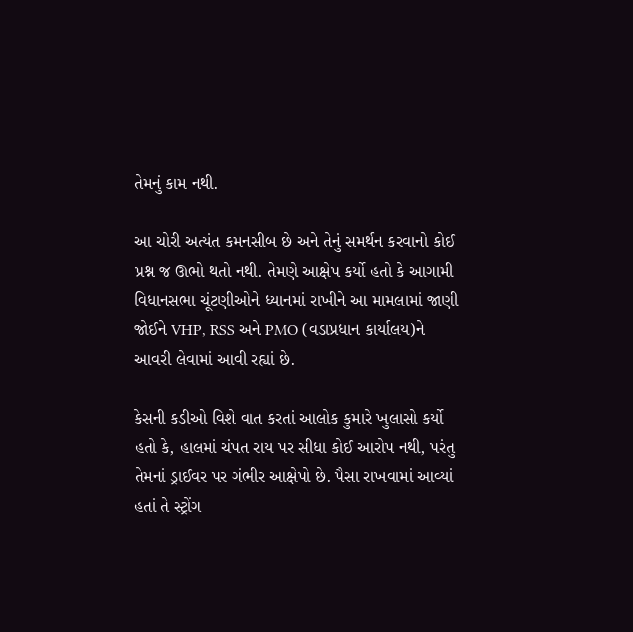તેમનું કામ નથી.

આ ચોરી અત્યંત કમનસીબ છે અને તેનું સમર્થન કરવાનો કોઈ પ્રશ્ન જ ઊભો થતો નથી. તેમણે આક્ષેપ કર્યો હતો કે આગામી વિધાનસભા ચૂંટણીઓને ધ્યાનમાં રાખીને આ મામલામાં જાણી જોઈને VHP, RSS અને PMO (વડાપ્રધાન કાર્યાલય)ને આવરી લેવામાં આવી રહ્યાં છે.

કેસની કડીઓ વિશે વાત કરતાં આલોક કુમારે ખુલાસો કર્યો હતો કે, હાલમાં ચંપત રાય પર સીધા કોઈ આરોપ નથી, પરંતુ તેમનાં ડ્રાઈવર પર ગંભીર આક્ષેપો છે. પૈસા રાખવામાં આવ્યાં હતાં તે સ્ટ્રોંગ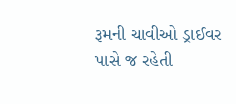રૂમની ચાવીઓ ડ્રાઈવર પાસે જ રહેતી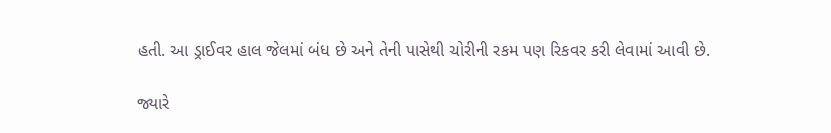હતી. આ ડ્રાઈવર હાલ જેલમાં બંધ છે અને તેની પાસેથી ચોરીની રકમ પણ રિકવર કરી લેવામાં આવી છે.

જ્યારે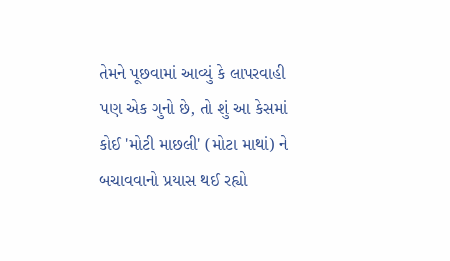તેમને પૂછવામાં આવ્યું કે લાપરવાહી પણ એક ગુનો છે, તો શું આ કેસમાં કોઈ 'મોટી માછલી' (મોટા માથાં) ને બચાવવાનો પ્રયાસ થઈ રહ્યો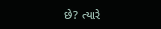છે? ત્યારે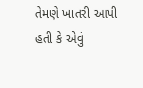તેમણે ખાતરી આપી હતી કે એવું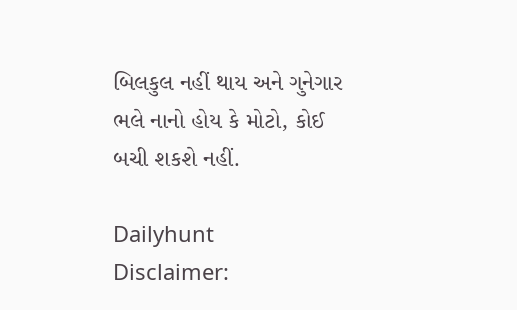બિલકુલ નહીં થાય અને ગુનેગાર ભલે નાનો હોય કે મોટો, કોઈ બચી શકશે નહીં.

Dailyhunt
Disclaimer: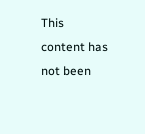This content has not been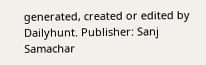generated, created or edited by Dailyhunt. Publisher: Sanj Samachar